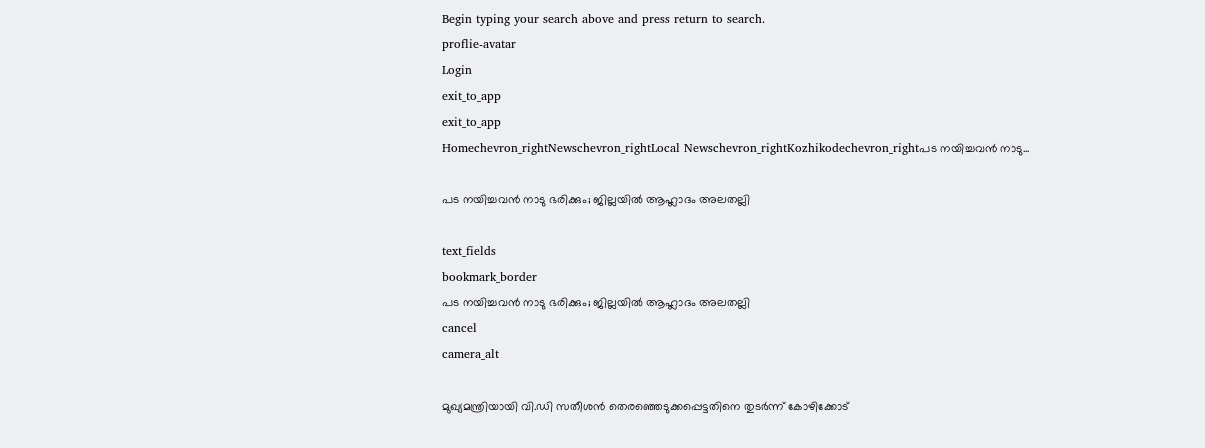Begin typing your search above and press return to search.
proflie-avatar
Login
exit_to_app
exit_to_app
Homechevron_rightNewschevron_rightLocal Newschevron_rightKozhikodechevron_rightപട നയിച്ചവൻ നാടു...

പട നയിച്ചവൻ നാടു ഭരിക്കും; ജില്ലയിൽ ആഹ്ലാദം അലതല്ലി

text_fields
bookmark_border
പട നയിച്ചവൻ നാടു ഭരിക്കും; ജില്ലയിൽ ആഹ്ലാദം അലതല്ലി
cancel
camera_alt

മുഖ്യമന്ത്രിയായി വി.ഡി സതീശന്‍ തെരഞ്ഞെടുക്കപ്പെട്ടതിനെ തുടര്‍ന്ന് കോഴിക്കോട്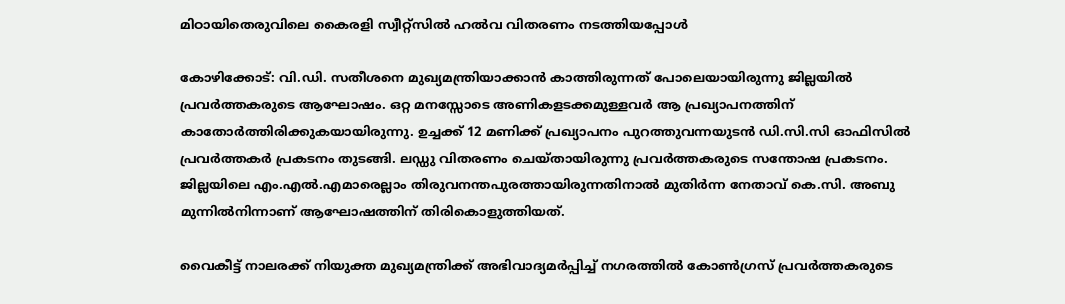മിഠായിതെരുവിലെ കൈരളി സ്വീറ്റ്‌സിൽ ഹല്‍വ വിതരണം നടത്തിയപ്പോള്‍

കോഴിക്കോട്: വി.ഡി. സതീശനെ മുഖ്യമന്ത്രിയാക്കാൻ കാത്തിരുന്നത് പോലെയായിരുന്നു ജില്ലയിൽ പ്രവർത്തകരുടെ ആഘോഷം. ഒറ്റ മനസ്സോടെ അണികളടക്കമുള്ളവർ ആ പ്രഖ്യാപനത്തിന് കാതോർത്തിരിക്കുകയായിരുന്നു. ഉച്ചക്ക് 12 മണിക്ക് പ്രഖ്യാപനം പുറത്തുവന്നയുടൻ ഡി.സി.സി ഓഫിസിൽ പ്രവർത്തകർ പ്രകടനം തുടങ്ങി. ലഡ്ഡു വിതരണം ചെയ്തായിരുന്നു പ്രവർത്തകരുടെ സന്തോഷ പ്രകടനം. ജില്ലയിലെ എം.എൽ.എമാരെല്ലാം തിരുവനന്തപുരത്തായിരുന്നതിനാൽ മുതിർന്ന നേതാവ് കെ.സി. അബു മുന്നിൽനിന്നാണ് ആഘോഷത്തിന് തിരികൊളുത്തിയത്.

വൈകീട്ട് നാലരക്ക് നിയുക്ത മുഖ്യമന്ത്രിക്ക് അഭിവാദ്യമർപ്പിച്ച് നഗരത്തിൽ കോൺഗ്രസ് പ്രവർത്തകരുടെ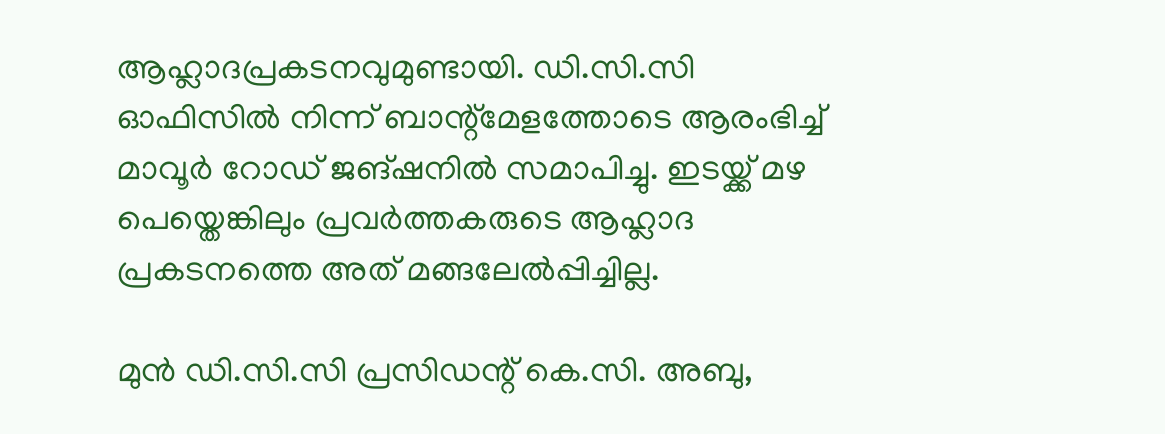ആഹ്ലാദപ്രകടനവുമുണ്ടായി. ഡി.സി.സി ഓഫിസിൽ നിന്ന് ബാന്റ്മേളത്തോടെ ആരംഭിച്ച് മാവൂർ റോഡ് ജങ്ഷനിൽ സമാപിച്ചു. ഇടയ്ക്ക് മഴ പെയ്തെങ്കിലും പ്രവർത്തകരുടെ ആഹ്ലാദ പ്രകടനത്തെ അത് മങ്ങലേൽപ്പിച്ചില്ല.

മുൻ ഡി.സി.സി പ്രസിഡന്റ് കെ.സി. അബു,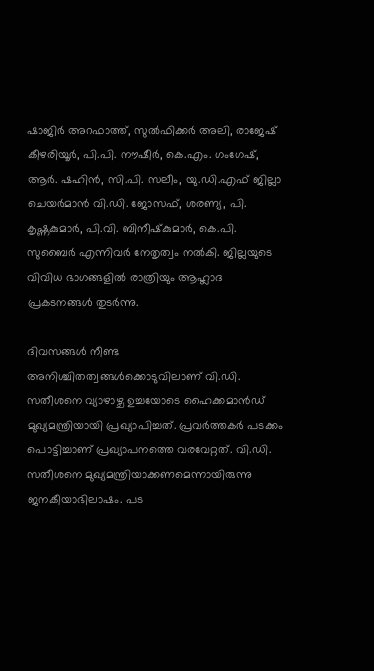ഷാജിര്‍ അറഫാത്ത്, സുല്‍ഫിക്കര്‍ അലി, രാജേഷ് കീഴരിയൂര്‍, പി.പി. നൗഷീര്‍, കെ.എം. ഗംഗേഷ്, ആര്‍. ഷഹിന്‍, സി.പി. സലീം, യു.ഡി.എഫ് ജില്ലാ ചെയര്‍മാന്‍ വി.ഡി. ജോസഫ്, ശരണ്യ, പി. കൃഷ്ണകുമാര്‍, പി.വി. ബിനീഷ്‌കുമാര്‍, കെ.പി. സുബൈര്‍ എന്നിവര്‍ നേതൃത്വം നല്‍കി. ജില്ലയുടെ വിവിധ ഭാഗങ്ങളിൽ രാത്രിയും ആഹ്ലാദ പ്രകടനങ്ങൾ തുടർന്നു.

ദിവസങ്ങൾ നീണ്ട അനിശ്ചിതത്വങ്ങൾക്കൊടുവിലാണ് വി.ഡി. സതീശനെ വ്യാഴാഴ്ച ഉച്ചയോടെ ഹൈക്കമാൻഡ് മുഖ്യമന്ത്രിയായി പ്രഖ്യാപിച്ചത്. പ്രവർത്തകർ പടക്കം പൊട്ടിച്ചാണ് പ്രഖ്യാപനത്തെ വരവേറ്റത്. വി.ഡി. സതീശനെ മുഖ്യമന്ത്രിയാക്കണമെന്നായിരുന്നു ജനകീയാഭിലാഷം. പട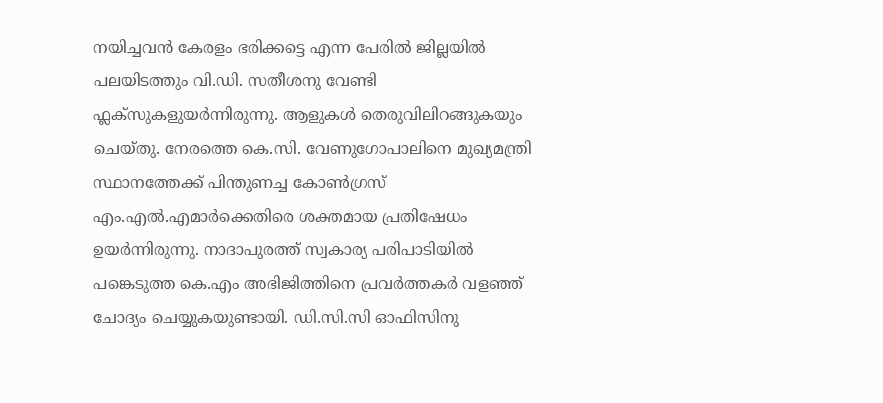നയിച്ചവൻ കേരളം ഭരിക്കട്ടെ എന്ന പേരിൽ ജില്ലയിൽ പലയിടത്തും വി.ഡി. സതീശനു വേണ്ടി ഫ്ലക്സുകളുയർന്നിരുന്നു. ആളുകൾ തെരുവിലിറങ്ങുകയും ചെയ്തു. നേരത്തെ കെ.സി. വേണുഗോപാലിനെ മുഖ്യമന്ത്രി സ്ഥാനത്തേക്ക് പിന്തുണച്ച കോൺഗ്രസ് എം.എൽ.എമാർക്കെതിരെ ശക്തമായ പ്രതിഷേധം ഉയർന്നിരുന്നു. നാദാപുരത്ത് സ്വകാര്യ പരിപാടിയിൽ പങ്കെടുത്ത കെ.എം അഭിജിത്തിനെ പ്രവർത്തകർ വളഞ്ഞ് ചോദ്യം ചെയ്യുകയുണ്ടായി. ഡി.സി.സി ഓഫിസിനു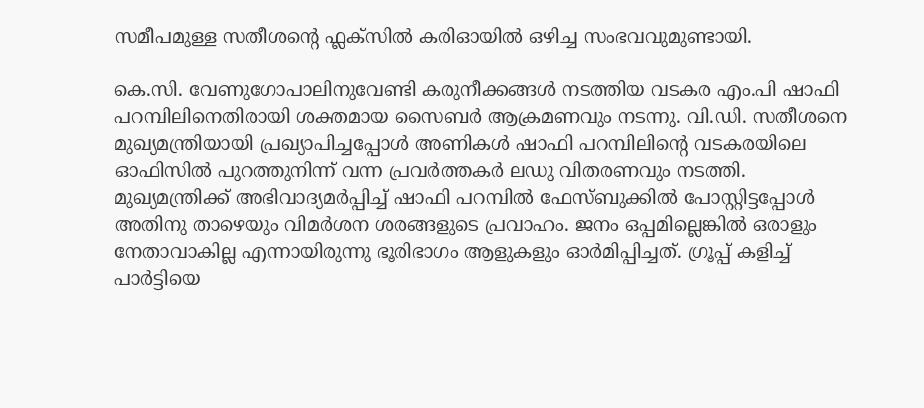സമീപമുള്ള സതീശന്റെ ഫ്ലക്സിൽ കരിഓയിൽ ഒഴിച്ച സംഭവവുമുണ്ടായി.

കെ.സി. വേണുഗോപാലിനുവേണ്ടി കരുനീക്കങ്ങൾ നടത്തിയ വടകര എം.പി ഷാഫി പറമ്പിലിനെതിരായി ശക്തമായ സൈബർ ആക്രമണവും നടന്നു. വി.ഡി. സതീശനെ മുഖ്യമന്ത്രിയായി പ്രഖ്യാപിച്ചപ്പോൾ അണികൾ ഷാഫി പറമ്പിലിന്റെ വടകരയിലെ ഓഫിസിൽ പുറത്തുനിന്ന് വന്ന പ്രവർത്തകർ ലഡു വിതരണവും നടത്തി. മുഖ്യമന്ത്രിക്ക് അഭിവാദ്യമർപ്പിച്ച് ഷാഫി പറമ്പിൽ ഫേസ്ബുക്കിൽ പോസ്റ്റിട്ടപ്പോൾ അതിനു താഴെയും വിമർശന ശരങ്ങളുടെ പ്രവാഹം. ജനം ഒപ്പമില്ലെങ്കിൽ ഒരാളും നേതാവാകില്ല എന്നായിരുന്നു ഭൂരിഭാഗം ആളുകളും ഓർമിപ്പിച്ചത്. ഗ്രൂപ്പ് കളിച്ച് പാർട്ടിയെ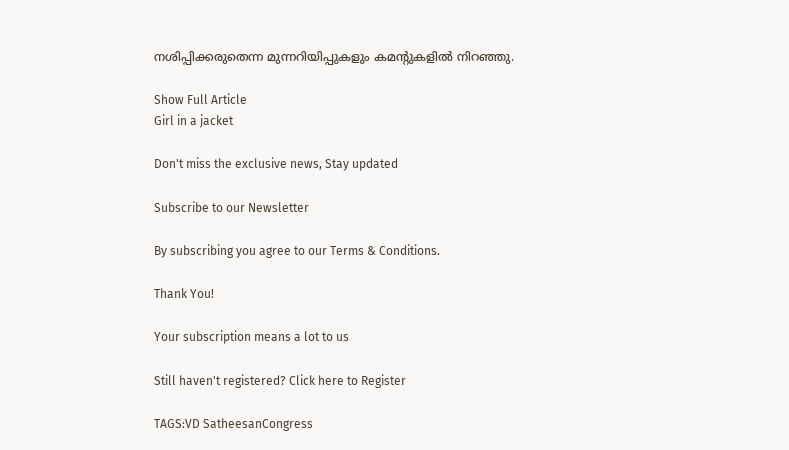നശിപ്പിക്കരുതെന്ന മുന്നറിയിപ്പുകളും കമന്റുകളിൽ നിറഞ്ഞു.

Show Full Article
Girl in a jacket

Don't miss the exclusive news, Stay updated

Subscribe to our Newsletter

By subscribing you agree to our Terms & Conditions.

Thank You!

Your subscription means a lot to us

Still haven't registered? Click here to Register

TAGS:VD SatheesanCongress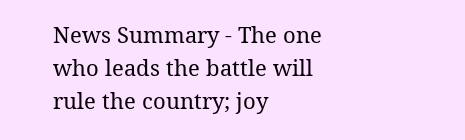News Summary - The one who leads the battle will rule the country; joy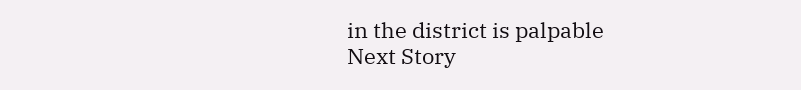in the district is palpable
Next Story